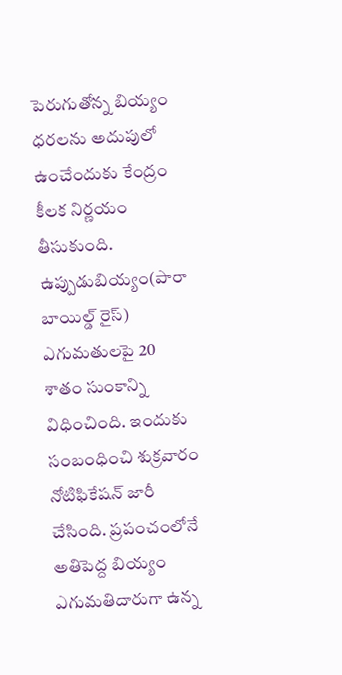పెరుగుతోన్న బియ్యం ధరలను అదుపులో ఉంచేందుకు కేంద్రం కీలక నిర్ణయం తీసుకుంది. ఉప్పుడుబియ్యం(పారా బాయిల్డ్ రైస్) ఎగుమతులపై 20 శాతం సుంకాన్ని విధించింది. ఇందుకు సంబంధించి శుక్రవారం నోటిఫికేషన్ జారీ చేసింది. ప్రపంచంలోనే అతిపెద్ద బియ్యం ఎగుమతిదారుగా ఉన్న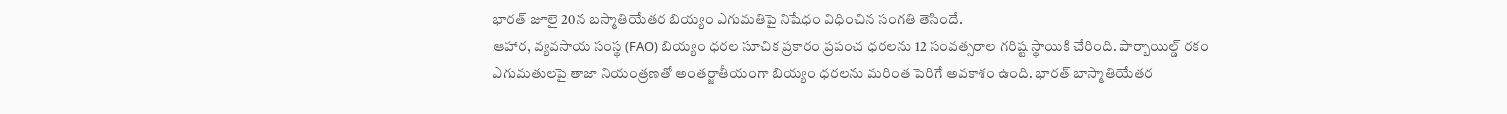భారత్ జూలై 20న బస్మాతియేతర బియ్యం ఎగుమతిపై నిషేధం విధించిన సంగతి తెసిందే.
ఆహార, వ్యవసాయ సంస్థ (FAO) బియ్యం ధరల సూచిక ప్రకారం ప్రపంచ ధరలను 12 సంవత్సరాల గరిష్ట స్థాయికి చేరింది. పార్బాయిల్డ్ రకం ఎగుమతులపై తాజా నియంత్రణతో అంతర్జాతీయంగా బియ్యం ధరలను మరింత పెరిగే అవకాశం ఉంది. భారత్ బాస్మాతియేతర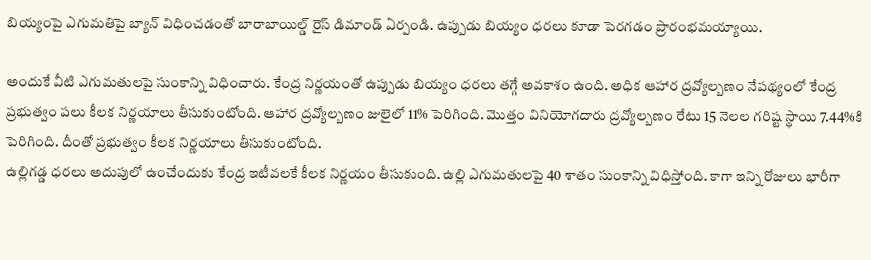బియ్యంపై ఎగుమతిపై బ్యాన్ విధించడంతో బారాబాయిల్డ్ రైస్ డిమాండ్ ఏర్పండి. ఉప్పుడు బియ్యం ధరలు కూడా పెరగడం ప్రారంభమయ్యాయి.

అందుకే వీటి ఎగుమతులపై సుంకాన్ని విధించారు. కేంద్ర నిర్ణయంతో ఉప్పుడు బియ్యం ధరలు తగ్గే అవకాశం ఉంది. అధిక ఆహార ద్రవ్యోల్బణం నేపథ్యంలో కేంద్ర ప్రభుత్వం పలు కీలక నిర్ణయాలు తీసుకుంటోంది. ఆహార ద్రవ్యోల్బణం జులైలో 11% పెరిగింది. మొత్తం వినియోగదారు ద్రవ్యోల్బణం రేటు 15 నెలల గరిష్ట స్థాయి 7.44%కి పెరిగింది. దీంతో ప్రభుత్వం కీలక నిర్ణయాలు తీసుకుంటోంది.
ఉల్లిగడ్డ ధరలు అదుపులో ఉంచేందుకు కేంద్ర ఇటీవలకే కీలక నిర్ణయం తీసుకుంది. ఉల్లి ఎగుమతులపై 40 శాతం సుంకాన్ని విధిస్తోంది. కాగా ఇన్ని రోజులు భారీగా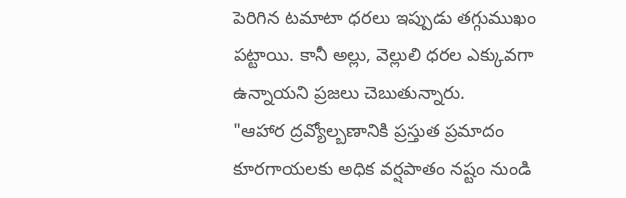పెరిగిన టమాటా ధరలు ఇప్పుడు తగ్గుముఖం పట్టాయి. కానీ అల్లు, వెల్లులి ధరల ఎక్కువగా ఉన్నాయని ప్రజలు చెబుతున్నారు.
"ఆహార ద్రవ్యోల్బణానికి ప్రస్తుత ప్రమాదం కూరగాయలకు అధిక వర్షపాతం నష్టం నుండి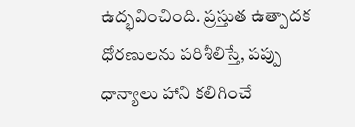ఉద్భవించింది. ప్రస్తుత ఉత్పాదక ధోరణులను పరిశీలిస్తే, పప్పు ధాన్యాలు హాని కలిగించే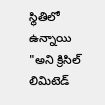స్థితిలో ఉన్నాయి "అని క్రిసిల్ లిమిటెడ్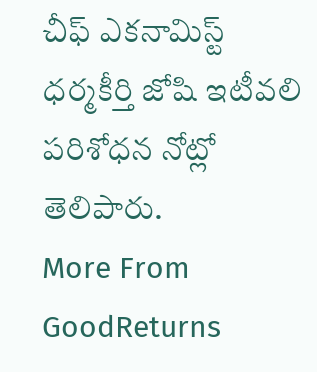చీఫ్ ఎకనామిస్ట్ ధర్మకీర్తి జోషి ఇటీవలి పరిశోధన నోట్లో తెలిపారు.
More From GoodReturns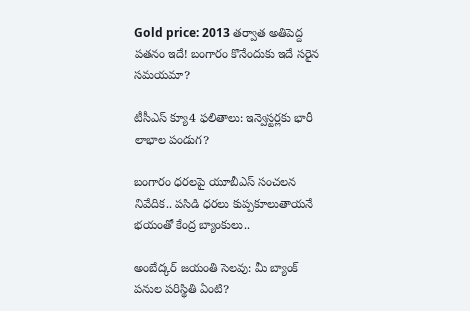Gold price: 2013 తర్వాత అతిపెద్ద పతనం ఇదే! బంగారం కొనేందుకు ఇదే సరైన సమయమా?

టీసీఎస్ క్యూ4 ఫలితాలు: ఇన్వెస్టర్లకు భారీ లాభాల పండుగ?

బంగారం ధరలపై యూబీఎస్ సంచలన నివేదిక.. పసిడి ధరలు కుప్పకూలుతాయనే భయంతో కేంద్ర బ్యాంకులు..

అంబేద్కర్ జయంతి సెలవు: మీ బ్యాంక్ పనుల పరిస్థితి ఏంటి?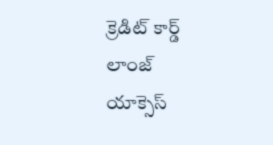క్రెడిట్ కార్డ్ లాంజ్ యాక్సెస్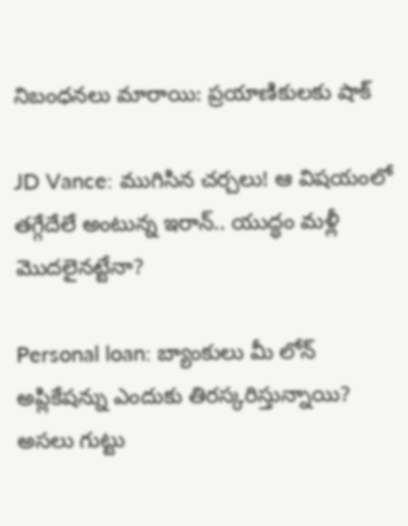నిబంధనలు మారాయి: ప్రయాణికులకు షాక్

JD Vance: ముగిసిన చర్చలు! ఆ విషయంలో తగ్గేదేలే అంటున్న ఇరాన్.. యుద్ధం మళ్లీ మొదలైనట్టేనా?

Personal loan: బ్యాంకులు మీ లోన్ అప్లికేషన్ను ఎందుకు తిరస్కరిస్తున్నాయి? అసలు గుట్టు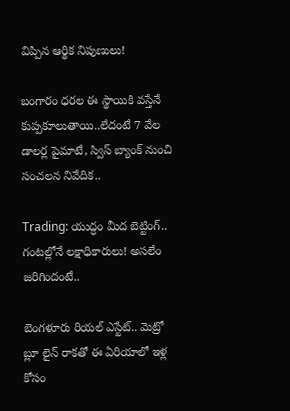విప్పిన ఆర్థిక నిపుణులు!

బంగారం ధరల ఈ స్థాయికి వస్తేనే కుప్పకూలుతాయి..లేదంటే 7 వేల డాలర్ల పైమాటే, స్విస్ బ్యాంక్ నుంచి సంచలన నివేదిక..

Trading: యుద్ధం మీద బెట్టింగ్.. గంటల్లోనే లక్షాధికారులు! అసలేం జరిగిందంటే..

బెంగళూరు రియల్ ఎస్టేట్.. మెట్రో బ్లూ లైన్ రాకతో ఈ ఏరియాలో ఇళ్ల కోసం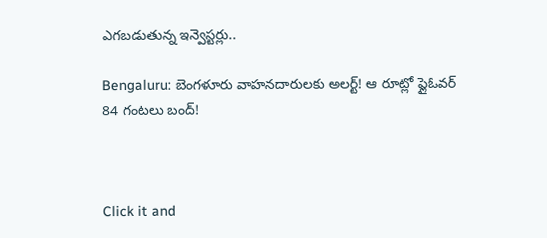ఎగబడుతున్న ఇన్వెస్టర్లు..

Bengaluru: బెంగళూరు వాహనదారులకు అలర్ట్! ఆ రూట్లో ఫ్లైఓవర్ 84 గంటలు బంద్!



Click it and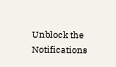Unblock the Notifications